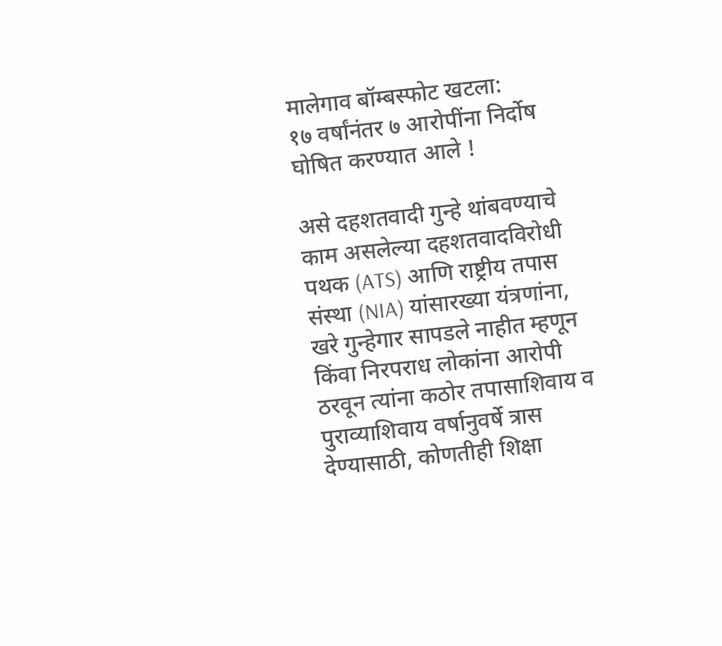मालेगाव बॉम्बस्फोट खटला:
१७ वर्षांनंतर ७ आरोपींना निर्दोष घोषित करण्यात आले !

असे दहशतवादी गुन्हे थांबवण्याचे काम असलेल्या दहशतवादविरोधी पथक (ATS) आणि राष्ट्रीय तपास संस्था (NIA) यांसारख्या यंत्रणांना, खरे गुन्हेगार सापडले नाहीत म्हणून किंवा निरपराध लोकांना आरोपी ठरवून त्यांना कठोर तपासाशिवाय व पुराव्याशिवाय वर्षानुवर्षे त्रास देण्यासाठी, कोणतीही शिक्षा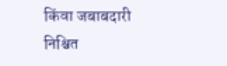किंवा जबाबदारी निश्चित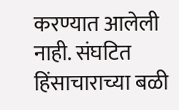करण्यात आलेली नाही. संघटित हिंसाचाराच्या बळी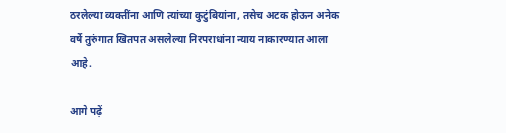ठरलेल्या व्यक्तींना आणि त्यांच्या कुटुंबियांना, तसेच अटक होऊन अनेक वर्षे तुरुंगात खितपत असलेल्या निरपराधांना न्याय नाकारण्यात आला आहे.

आगे पढ़ें